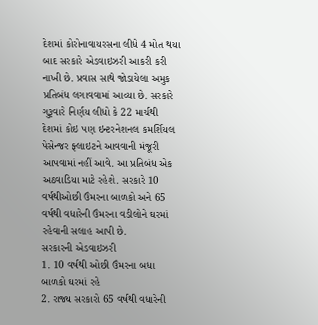દેશમાં કોરોનાવાયરસના લીધે 4 મોત થયા બાદ સરકારે એડવાઇઝરી આકરી કરી નાખી છે. પ્રવાસ સાથે જોડાયેલા અમુક પ્રતિબંધ લગાવવામાં આવ્યા છે. સરકારે ગુરૂવારે નિર્ણય લીધો કે 22 માર્ચથી દેશમાં કોઇ પણ ઇન્ટરનેશનલ કમર્શિયલ પેસેન્જર ફ્લાઇટને આવવાની મંજૂરી આપવામાં નહીં આવે. આ પ્રતિબંધ એક અઠવાડિયા માટે રહેશે. સરકારે 10 વર્ષથીઓછી ઉંમરના બાળકો અને 65 વર્ષથી વધારેની ઉંમરના વડીલોને ઘરમાં રહેવાની સલાહ આપી છે.
સરકારની એડવાઇઝરી
1. 10 વર્ષથી ઓછી ઉંમરના બધા બાળકો ઘરમાં રહે
2. રાજ્ય સરકારો 65 વર્ષથી વધારેની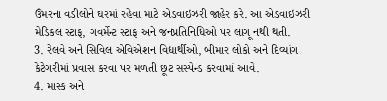ઉંમરના વડીલોને ઘરમાં રહેવા માટે એડવાઇઝરી જાહેર કરે. આ એડવાઇઝરી મેડિકલ સ્ટાફ, ગવર્મેન્ટ સ્ટાફ અને જનપ્રતિનિધિઓ પર લાગૂ નથી થતી.
3. રેલવે અને સિવિલ એવિએશન વિદ્યાર્થીઓ, બીમાર લોકો અને દિવ્યાંગ કેટેગરીમાં પ્રવાસ કરવા પર મળતી છૂટ સસ્પેન્ડ કરવામાં આવે.
4. માસ્ક અને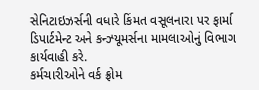સેનિટાઇઝર્સની વધારે કિંમત વસૂલનારા પર ફાર્મા ડિપાર્ટમેન્ટ અને કન્ઝ્યૂમર્સના મામલાઓનું વિભાગ કાર્યવાહી કરે.
કર્મચારીઓને વર્ક ફ્રોમ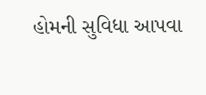હોમની સુવિધા આપવા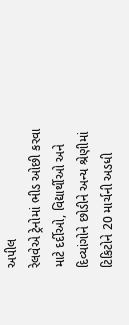અપીલ
રેલવેએ ટ્રેનોમાં ભીડ ઓછી કરવા માટે દર્દીઓ, વિદ્યાર્થીઓ અને દિવ્યાંગોને છોડીને અન્ય શ્રેણીમાં ટિકિટોને 20 માર્ચની અડધી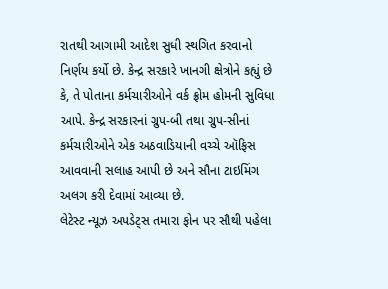રાતથી આગામી આદેશ સુધી સ્થગિત કરવાનો નિર્ણય કર્યો છે. કેન્દ્ર સરકારે ખાનગી ક્ષેત્રોને કહ્યું છે કે, તે પોતાના કર્મચારીઓને વર્ક ફ્રોમ હોમની સુવિધા આપે. કેન્દ્ર સરકારનાં ગ્રુપ-બી તથા ગ્રુપ-સીનાં કર્મચારીઓને એક અઠવાડિયાની વચ્ચે ઑફિસ આવવાની સલાહ આપી છે અને સૌના ટાઇમિંગ અલગ કરી દેવામાં આવ્યા છે.
લેટેસ્ટ ન્યૂઝ અપડેટ્સ તમારા ફોન પર સૌથી પહેલા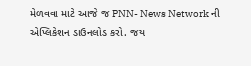મેળવવા માટે આજે જ PNN- News Network ની એપ્લિકેશન ડાઉનલોડ કરો. જય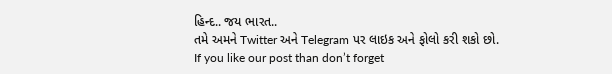હિન્દ.. જય ભારત..
તમે અમને Twitter અને Telegram પર લાઇક અને ફોલો કરી શકો છો.
If you like our post than don’t forget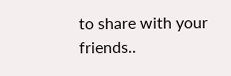to share with your friends..